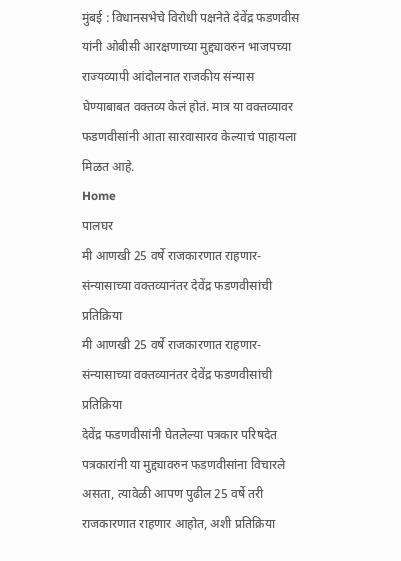मुंबई : विधानसभेचे विरोधी पक्षनेते देवेंद्र फडणवीस यांनी ओबीसी आरक्षणाच्या मुद्द्यावरुन भाजपच्या राज्यव्यापी आंदोलनात राजकीय संन्यास घेण्याबाबत वक्तव्य केलं होतं. मात्र या वक्तव्यावर फडणवीसांनी आता सारवासारव केल्याचं पाहायला मिळत आहे.
Home
पालघर
मी आणखी 25 वर्षे राजकारणात राहणार- संन्यासाच्या वक्तव्यानंतर देवेंद्र फडणवीसांची प्रतिक्रिया
मी आणखी 25 वर्षे राजकारणात राहणार- संन्यासाच्या वक्तव्यानंतर देवेंद्र फडणवीसांची प्रतिक्रिया
देवेंद्र फडणवीसांनी घेतलेल्या पत्रकार परिषदेत पत्रकारांनी या मुद्द्यावरुन फडणवीसांना विचारले असता, त्यावेळी आपण पुढील 25 वर्षे तरी राजकारणात राहणार आहोत, अशी प्रतिक्रिया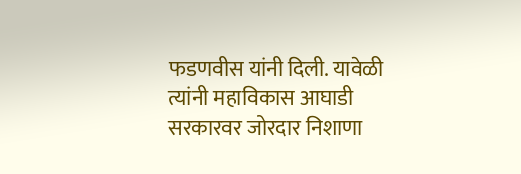फडणवीस यांनी दिली. यावेळी त्यांनी महाविकास आघाडी सरकारवर जोरदार निशाणा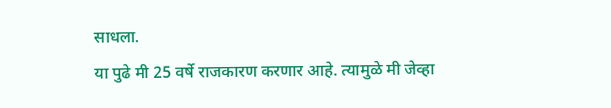साधला.
या पुढे मी 25 वर्षे राजकारण करणार आहे. त्यामुळे मी जेव्हा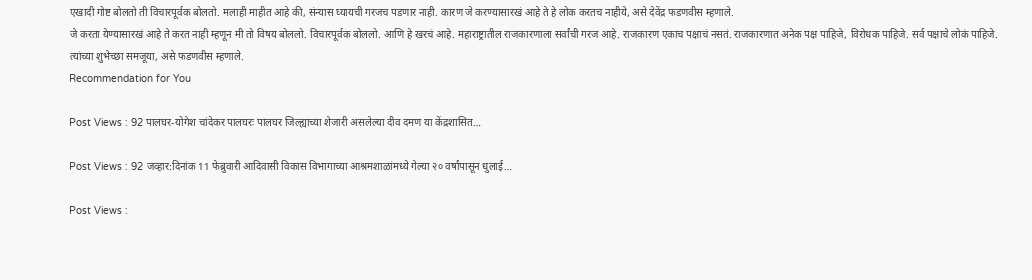एखादी गोष्ट बोलतो ती विचारपूर्वक बोलतो. मलाही माहीत आहे की, संन्यास घ्यायची गरजच पडणार नाही. कारण जे करण्यासारखं आहे ते हे लोक करतच नाहीये, असे देवेंद्र फडणवीस म्हणाले.
जे करता येण्यासारखं आहे ते करत नाही म्हणून मी तो विषय बोललो. विचारपूर्वक बोललो. आणि हे खरचं आहे. महाराष्ट्रातील राजकारणाला सर्वांची गरज आहे. राजकारण एकाच पक्षाचं नसतं. राजकारणात अनेक पक्ष पाहिजे, विरोधक पाहिजे. सर्व पक्षाचे लोकं पाहिजे. त्यांच्या शुभेच्छा समजूया, असे फडणवीस म्हणाले.
Recommendation for You

Post Views : 92 पालघर-योगेश चांदेकर पालघरः पालघर जिल्ह्याच्या शेजारी असलेल्या दीव दमण या केंद्रशासित…

Post Views : 92 जव्हार:दिनांक 11 फेब्रुवारी आदिवासी विकास विभागाच्या आश्रमशाळांमध्ये गेल्या २० वर्षांपासून धुलाई…

Post Views :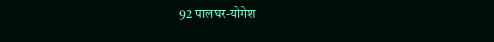92 पालघर-योगेश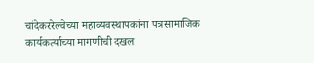चांदेकररेल्वेच्या महाव्यवस्थापकांना पत्रसामाजिक कार्यकर्त्याच्या मागणीची दखल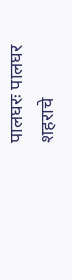पालघरः पालघर शहराचे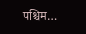पश्चिम…